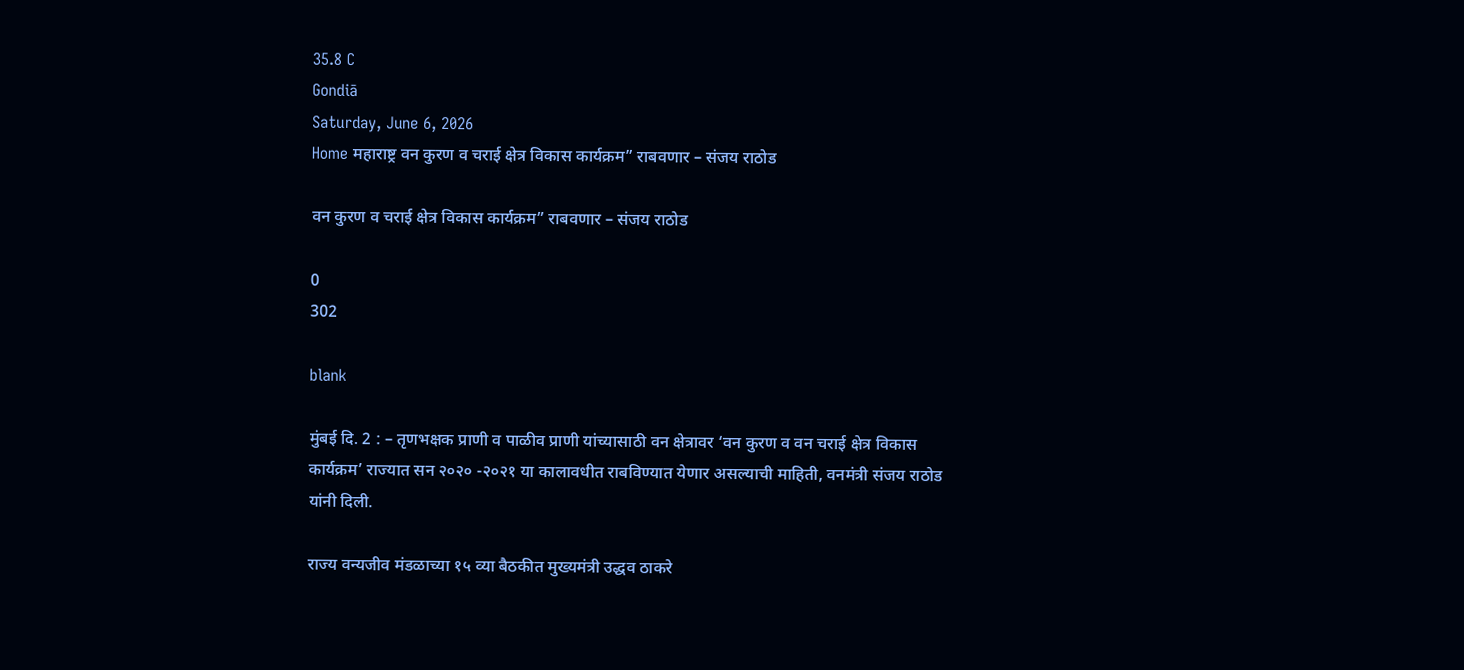35.8 C
Gondiā
Saturday, June 6, 2026
Home महाराष्ट्र वन कुरण व चराई क्षेत्र विकास कार्यक्रम” राबवणार – संजय राठोड

वन कुरण व चराई क्षेत्र विकास कार्यक्रम” राबवणार – संजय राठोड

0
302

blank

मुंबई दि. 2 : – तृणभक्षक प्राणी व पाळीव प्राणी यांच्यासाठी वन क्षेत्रावर ‘वन कुरण व वन चराई क्षेत्र विकास कार्यक्रम’ राज्यात सन २०२० -२०२१ या कालावधीत राबविण्यात येणार असल्याची माहिती, वनमंत्री संजय राठोड यांनी दिली.

राज्य वन्यजीव मंडळाच्या १५ व्या बैठकीत मुख्यमंत्री उद्धव ठाकरे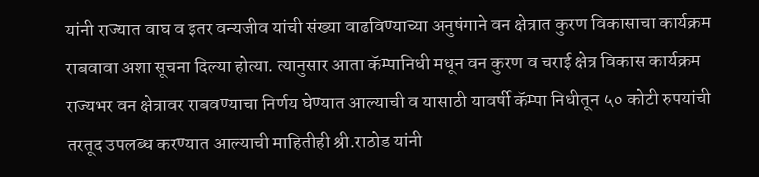यांनी राज्यात वाघ व इतर वन्यजीव यांची संख्या वाढविण्याच्या अनुषंगाने वन क्षेत्रात कुरण विकासाचा कार्यक्रम राबवावा अशा सूचना दिल्या होत्या. त्यानुसार आता कॅम्पानिधी मधून वन कुरण व चराई क्षेत्र विकास कार्यक्रम राज्यभर वन क्षेत्रावर राबवण्याचा निर्णय घेण्यात आल्याची व यासाठी यावर्षी कॅम्पा निधीतून ५० कोटी रुपयांची तरतूद उपलब्ध करण्यात आल्याची माहितीही श्री.राठोड यांनी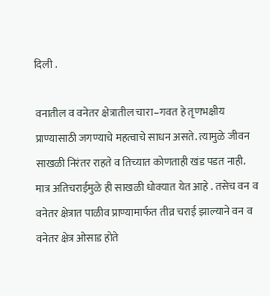दिली .

वनातील व वनेतर क्षेत्रातील चारा–गवत हे तृणभक्षीय प्राण्यासाठी जगण्याचे महत्वाचे साधन असते. त्यामुळे जीवन साखळी निरंतर राहते व तिच्यात कोणताही खंड पडत नाही. मात्र अतिचराईमुळे ही साखळी धोक्यात येत आहे . तसेच वन व वनेतर क्षेत्रात पाळीव प्राण्यामार्फत तीव्र चराई झाल्याने वन व वनेतर क्षेत्र ओसाड होते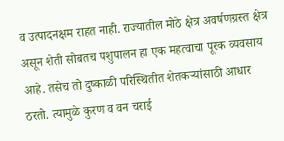व उत्पादनक्षम राहत नाही. राज्यातील मोठे क्षेत्र अवर्षणग्रस्त क्षेत्र असून शेती सोबतच पशुपालन हा एक महत्वाचा पूरक व्यवसाय आहे. तसेच तो दुष्काळी परिस्थितीत शेतकर्‍यांसाठी आधार ठरतो. त्यामुळे कुरण व वन चराई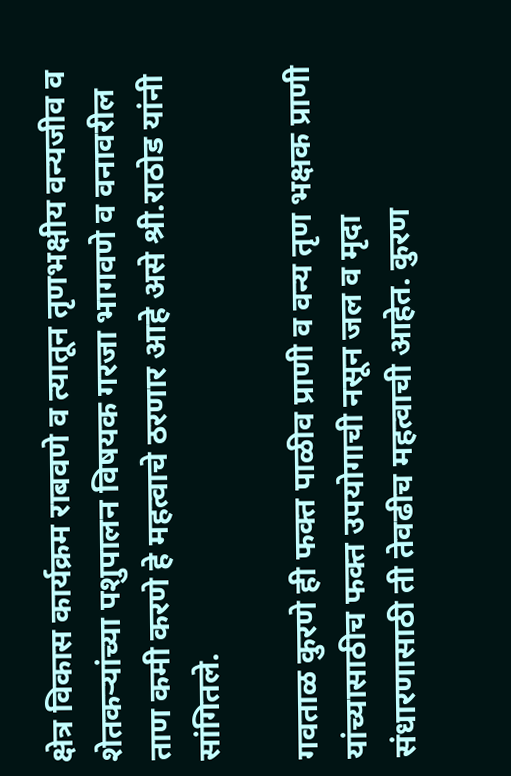क्षेत्र विकास कार्यक्रम राबवणे व त्यातून तृणभक्षीय वन्यजीव व शेतकर्‍यांच्या पशुपालन विषयक गरजा भागवणे व वनावरील ताण कमी करणे हे महत्वाचे ठरणार आहे असे श्री.राठोड यांनी सांगितले.

गवताळ कुरणे ही फक्त पाळीव प्राणी व वन्य तृण भक्षक प्राणी यांच्यासाठीच फक्त उपयोगाची नसून जल व मृदा संधारणासाठी ती तेवढीच महत्वाची आहेत. कुरण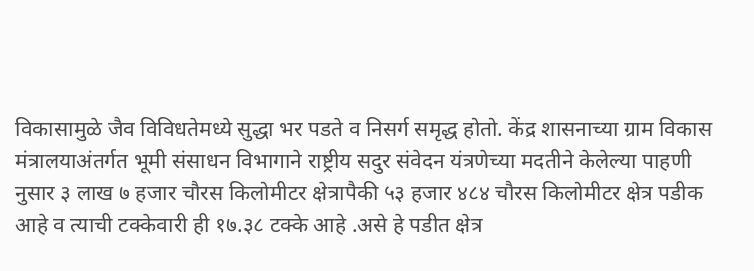विकासामुळे जैव विविधतेमध्ये सुद्धा भर पडते व निसर्ग समृद्ध होतो. केंद्र शासनाच्या ग्राम विकास मंत्रालयाअंतर्गत भूमी संसाधन विभागाने राष्ट्रीय सदुर संवेदन यंत्रणेच्या मदतीने केलेल्या पाहणी नुसार ३ लाख ७ हजार चौरस किलोमीटर क्षेत्रापैकी ५३ हजार ४८४ चौरस किलोमीटर क्षेत्र पडीक आहे व त्याची टक्केवारी ही १७.३८ टक्के आहे .असे हे पडीत क्षेत्र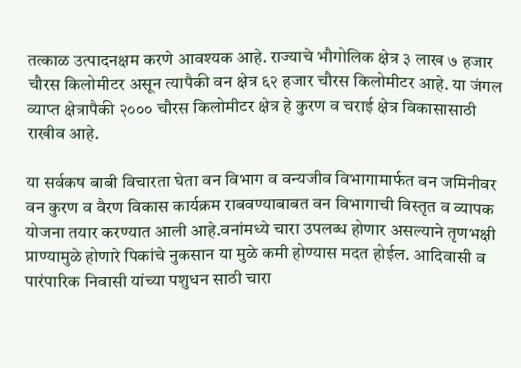तत्काळ उत्पादनक्षम करणे आवश्यक आहे. राज्याचे भौगोलिक क्षेत्र ३ लाख ७ हजार चौरस किलोमीटर असून त्यापैकी वन क्षेत्र ६२ हजार चौरस किलोमीटर आहे. या जंगल व्याप्त क्षेत्रापैकी २००० चौरस किलोमीटर क्षेत्र हे कुरण व चराई क्षेत्र विकासासाठी राखीव आहे.

या सर्वकष बाबी विचारता घेता वन विभाग व वन्यजीव विभागामार्फत वन जमिनीवर वन कुरण व वैरण विकास कार्यक्रम राबवण्याबाबत वन विभागाची विस्तृत व व्यापक योजना तयार करण्यात आली आहे.वनांमध्ये चारा उपलब्ध होणार असल्याने तृणभक्षी प्राण्यामुळे होणारे पिकांचे नुकसान या मुळे कमी होण्यास मदत होईल. आदिवासी व पारंपारिक निवासी यांच्या पशुधन साठी चारा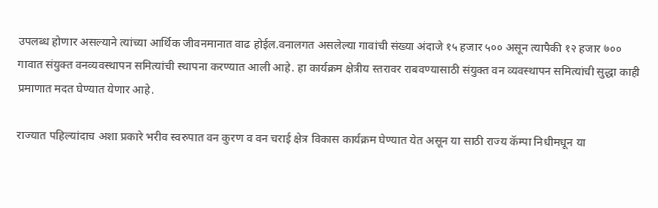उपलब्ध होणार असल्याने त्यांच्या आर्थिक जीवनमानात वाढ होईल.वनालगत असलेल्या गावांची संख्या अंदाजे १५ हजार ५०० असून त्यापैकी १२ हजार ७०० गावात संयुक्त वनव्यवस्थापन समित्यांची स्थापना करण्यात आली आहे. हा कार्यक्रम क्षेत्रीय स्तरावर राबवण्यासाठी संयुक्त वन व्यवस्थापन समित्यांची सुद्धा काही प्रमाणात मदत घेण्यात येणार आहे.

राज्यात पहिल्यांदाच अशा प्रकारे भरीव स्वरुपात वन कुरण व वन चराई क्षेत्र विकास कार्यक्रम घेण्यात येत असून या साठी राज्य कॅम्पा निधीमधून या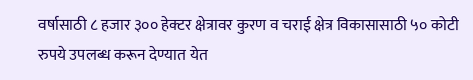वर्षासाठी ८ हजार ३०० हेक्टर क्षेत्रावर कुरण व चराई क्षेत्र विकासासाठी ५० कोटी रुपये उपलब्ध करून देण्यात येत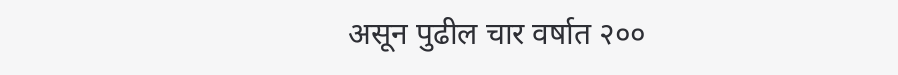असून पुढील चार वर्षात २००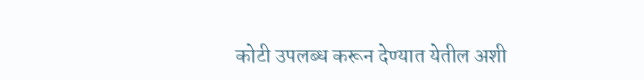कोटी उपलब्ध करून देण्यात येतील अशी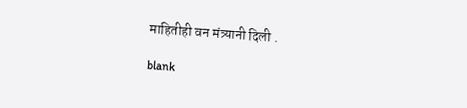माहितीही वन मंत्र्यानी दिली .

blank